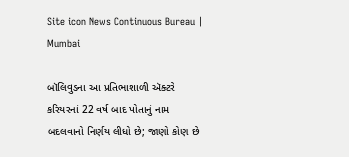Site icon News Continuous Bureau | Mumbai

બૉલિવુડના આ પ્રતિભાશાળી ઍક્ટરે કરિયરનાં 22 વર્ષ બાદ પોતાનું નામ બદલવાનો નિર્ણય લીધો છે; જાણો કોણ છે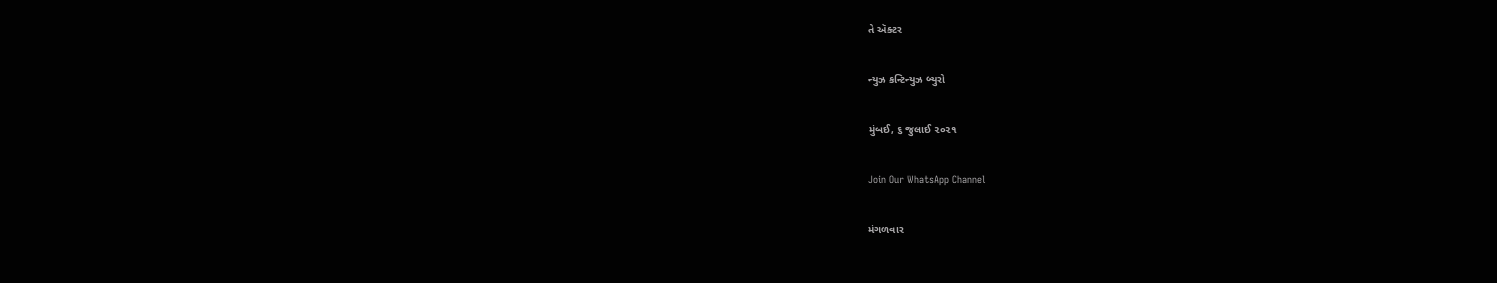તે ઍક્ટર

ન્યુઝ કન્ટિન્યુઝ બ્યુરો

મુંબઈ, ૬ જુલાઈ ૨૦૨૧

Join Our WhatsApp Channel

મંગળવાર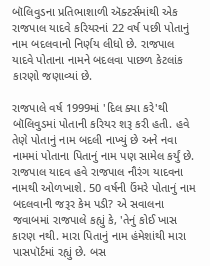બૉલિવુડના પ્રતિભાશાળી ઍક્ટર્સમાંથી એક રાજપાલ યાદવે કરિયરનાં 22 વર્ષ પછી પોતાનું નામ બદલવાનો નિર્ણય લીધો છે. રાજપાલ યાદવે પોતાના નામને બદલવા પાછળ કેટલાંક કારણો જણાવ્યાં છે.

રાજપાલે વર્ષ 1999માં 'દિલ ક્યા કરે'થી બૉલિવુડમાં પોતાની કરિયર શરૂ કરી હતી. હવે તેણે પોતાનું નામ બદલી નાખ્યું છે અને નવા નામમાં પોતાના પિતાનું નામ પણ સામેલ કર્યું છે. રાજપાલ યાદવ હવે રાજપાલ નૌરંગ યાદવના નામથી ઓળખાશે. 50 વર્ષની ઉંમરે પોતાનું નામ બદલવાની જરૂર કેમ પડી? એ સવાલના જવાબમાં રાજપાલે કહ્યું કે, 'તેનું કોઈ ખાસ કારણ નથી. મારા પિતાનું નામ હંમેશાંથી મારા પાસપૉર્ટમાં રહ્યું છે. બસ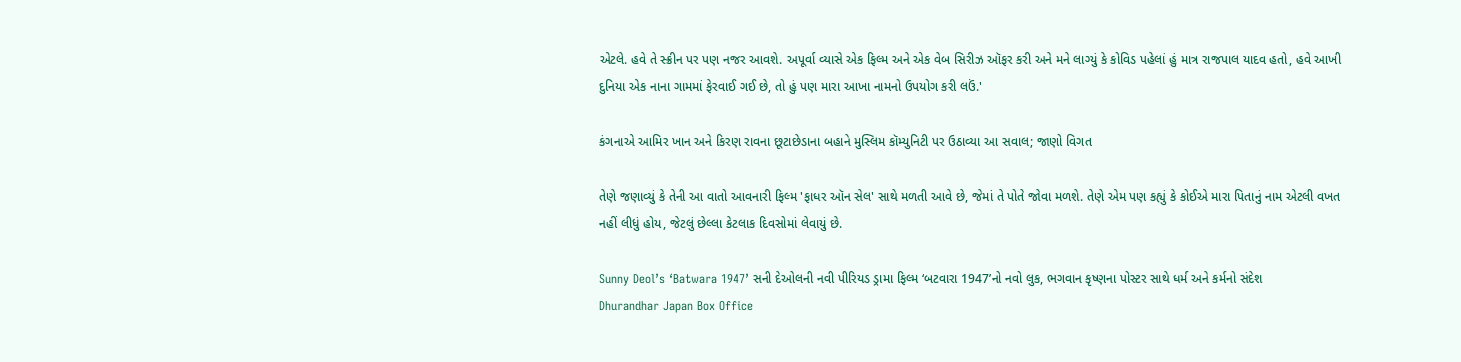એટલે. હવે તે સ્ક્રીન પર પણ નજર આવશે. અપૂર્વા વ્યાસે એક ફિલ્મ અને એક વેબ સિરીઝ ઑફર કરી અને મને લાગ્યું કે કોવિડ પહેલાં હું માત્ર રાજપાલ યાદવ હતો, હવે આખી દુનિયા એક નાના ગામમાં ફેરવાઈ ગઈ છે, તો હું પણ મારા આખા નામનો ઉપયોગ કરી લઉં.'

કંગનાએ આમિર ખાન અને કિરણ રાવના છૂટાછેડાના બહાને મુસ્લિમ કૉમ્યુનિટી પર ઉઠાવ્યા આ સવાલ; જાણો વિગત

તેણે જણાવ્યું કે તેની આ વાતો આવનારી ફિલ્મ 'ફાધર ઑન સેલ' સાથે મળતી આવે છે, જેમાં તે પોતે જોવા મળશે. તેણે એમ પણ કહ્યું કે કોઈએ મારા પિતાનું નામ એટલી વખત નહીં લીધું હોય, જેટલું છેલ્લા કેટલાક દિવસોમાં લેવાયું છે.

Sunny Deol’s ‘Batwara 1947’ સની દેઓલની નવી પીરિયડ ડ્રામા ફિલ્મ ‘બટવારા 1947’નો નવો લુક, ભગવાન કૃષ્ણના પોસ્ટર સાથે ધર્મ અને કર્મનો સંદેશ
Dhurandhar Japan Box Office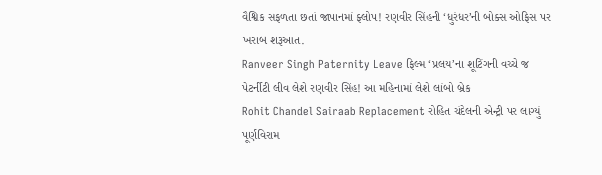વૈશ્વિક સફળતા છતાં જાપાનમાં ફ્લોપ! રણવીર સિંહની ‘ધુરંધર’ની બોક્સ ઓફિસ પર ખરાબ શરૂઆત.
Ranveer Singh Paternity Leave ફિલ્મ ‘પ્રલય’ના શૂટિંગની વચ્ચે જ પેટર્નીટી લીવ લેશે રણવીર સિંહ! આ મહિનામાં લેશે લાંબો બ્રેક
Rohit Chandel Sairaab Replacement રોહિત ચંદેલની એન્ટ્રી પર લાગ્યું પૂર્ણવિરામ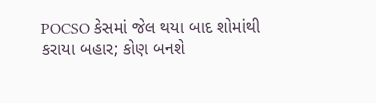POCSO કેસમાં જેલ થયા બાદ શોમાંથી કરાયા બહાર; કોણ બનશે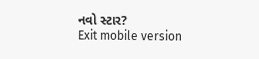નવો સ્ટાર?
Exit mobile version